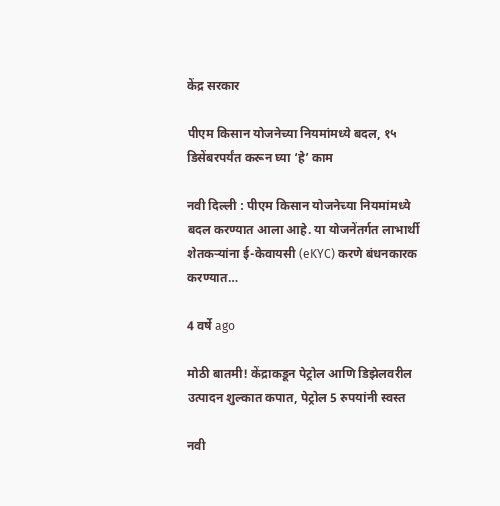केंद्र सरकार

पीएम किसान योजनेच्या नियमांमध्ये बदल, १५ डिसेंबरपर्यंत करून घ्या ‘हे’ काम

नवी दिल्ली : पीएम किसान योजनेच्या नियमांमध्ये बदल करण्यात आला आहे. या योजनेंतर्गत लाभार्थी शेतकऱ्यांना ई-केवायसी (eKYC) करणे बंधनकारक करण्यात…

4 वर्षे ago

मोठी बातमी! केंद्राकडून पेट्रोल आणि डिझेलवरील उत्पादन शुल्कात कपात, पेट्रोल 5 रुपयांनी स्वस्त

नवी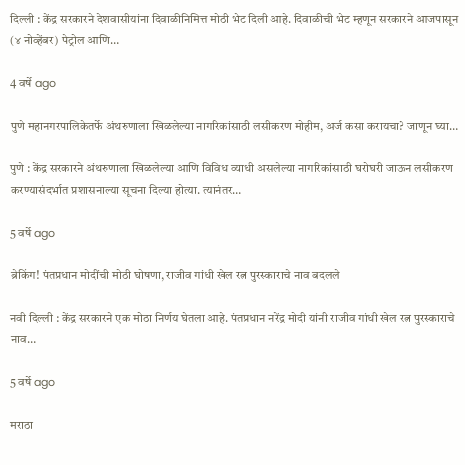दिल्ली : केंद्र सरकारने देशवासीयांना दिवाळीनिमित्त मोठी भेट दिली आहे. दिवाळीची भेट म्हणून सरकारने आजपासून (४ नोव्हेंबर) पेट्रोल आणि…

4 वर्षे ago

पुणे महानगरपालिकेतर्फे अंथरुणाला खिळलेल्या नागरिकांसाठी लसीकरण मोहीम, अर्ज कसा करायचा? जाणून घ्या…

पुणे : केंद्र सरकारने अंथरुणाला खिळलेल्या आणि विविध व्याधी असलेल्या नागरिकांसाठी घरोघरी जाऊन लसीकरण करण्यासंदर्भात प्रशासनाल्या सूचना दिल्या होत्या. त्यानंतर…

5 वर्षे ago

ब्रेकिंग! पंतप्रधान मोदींची मोठी घोषणा, राजीव गांधी खेल रत्न पुरस्काराचे नाव बदलले

नवी दिल्ली : केंद्र सरकारने एक मोठा निर्णय घेतला आहे. पंतप्रधान नरेंद्र मोदी यांनी राजीव गांधी खेल रत्न पुरस्काराचे नाव…

5 वर्षे ago

मराठा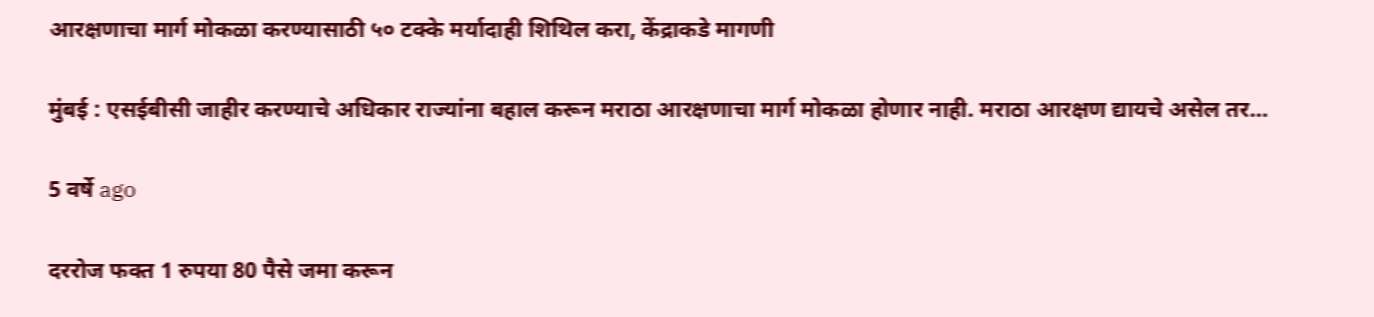आरक्षणाचा मार्ग मोकळा करण्यासाठी ५० टक्के मर्यादाही शिथिल करा, केंद्राकडे मागणी

मुंबई : एसईबीसी जाहीर करण्याचे अधिकार राज्यांना बहाल करून मराठा आरक्षणाचा मार्ग मोकळा होणार नाही. मराठा आरक्षण द्यायचे असेल तर…

5 वर्षे ago

दररोज फक्त 1 रुपया 80 पैसे जमा करून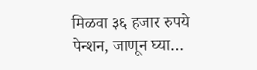मिळवा ३६ हजार रुपये पेन्शन, जाणून घ्या…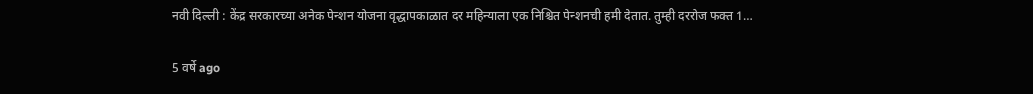नवी दिल्ली : केंद्र सरकारच्या अनेक पेन्शन योजना वृद्धापकाळात दर महिन्याला एक निश्चित पेन्शनची हमी देतात. तुम्ही दररोज फक्त 1…

5 वर्षे ago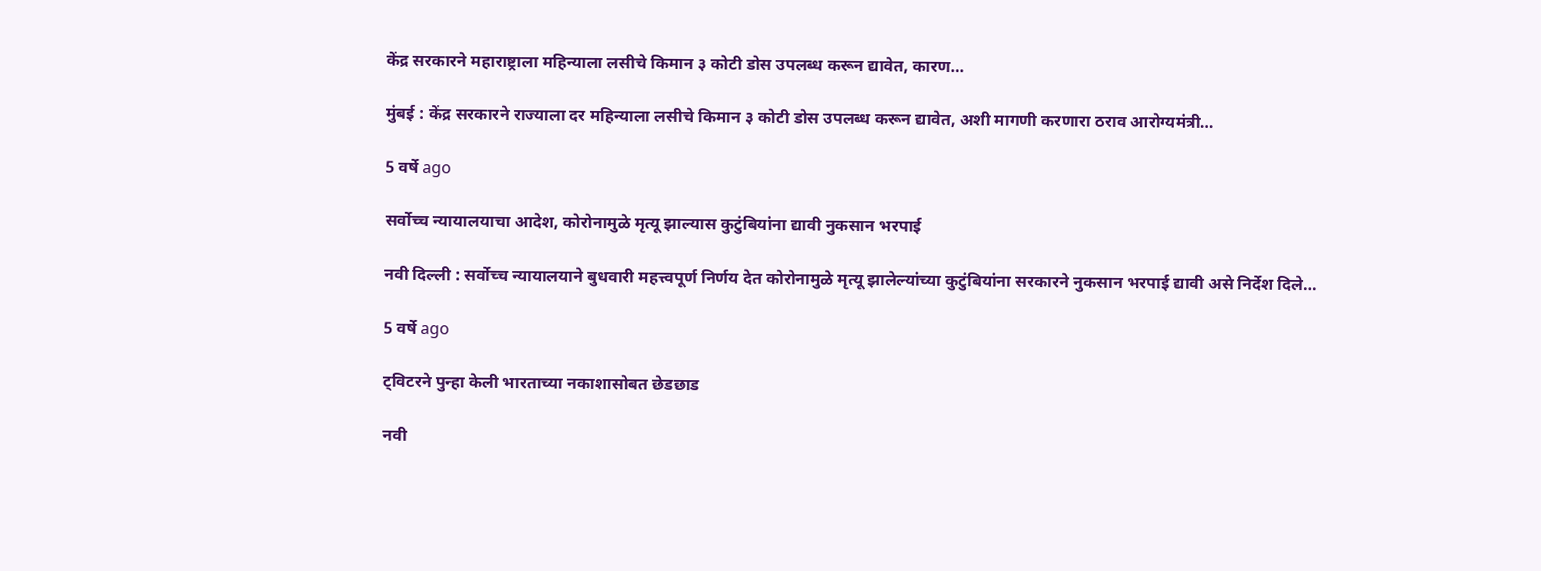केंद्र सरकारने महाराष्ट्राला महिन्याला लसीचे किमान ३ कोटी डोस उपलब्ध करून द्यावेत, कारण…

मुंबई : केंद्र सरकारने राज्याला दर महिन्याला लसीचे किमान ३ कोटी डोस उपलब्ध करून द्यावेत, अशी मागणी करणारा ठराव आरोग्यमंत्री…

5 वर्षे ago

सर्वोच्च न्यायालयाचा आदेश, कोरोनामुळे मृत्यू झाल्यास कुटुंबियांना द्यावी नुकसान भरपाई

नवी दिल्ली : सर्वोच्च न्यायालयाने बुधवारी महत्त्वपूर्ण निर्णय देत कोरोनामुळे मृत्यू झालेल्यांच्या कुटुंबियांना सरकारने नुकसान भरपाई द्यावी असे निर्देश दिले…

5 वर्षे ago

ट्विटरने पुन्हा केली भारताच्या नकाशासोबत छेडछाड

नवी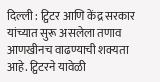दिल्ली : ट्विटर आणि केंद्र सरकार यांच्यात सुरू असलेला तणाव आणखीनच वाढण्याची शक्यता आहे. ट्विटरने यावेळी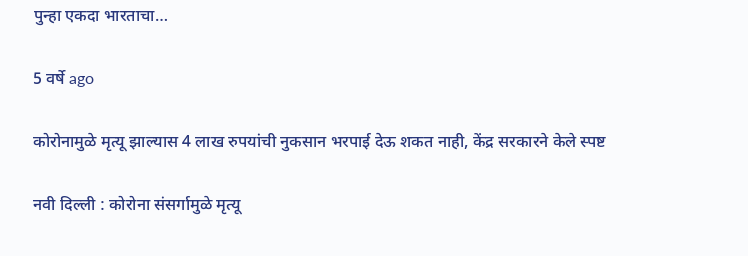पुन्हा एकदा भारताचा…

5 वर्षे ago

कोरोनामुळे मृत्यू झाल्यास 4 लाख रुपयांची नुकसान भरपाई देऊ शकत नाही, केंद्र सरकारने केले स्पष्ट

नवी दिल्ली : कोरोना संसर्गामुळे मृत्यू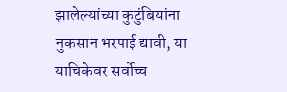झालेल्यांच्या कुटुंबियांना नुकसान भरपाई द्यावी, या याचिकेवर सर्वोच्च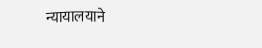न्यायालयाने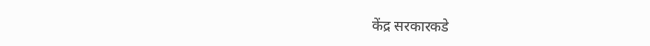केंद्र सरकारकडे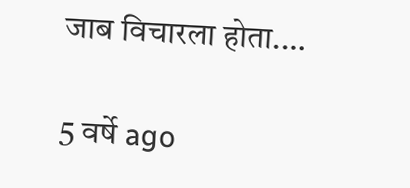जाब विचारला होता.…

5 वर्षे ago